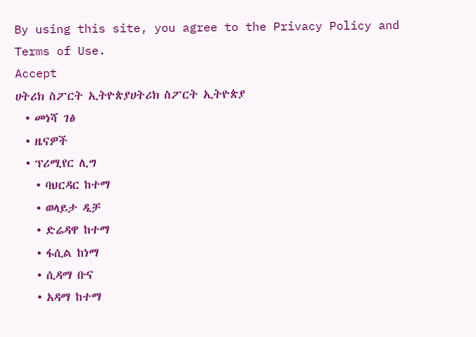By using this site, you agree to the Privacy Policy and Terms of Use.
Accept
ሀትሪክ ስፖርት ኢትዮጵያሀትሪክ ስፖርት ኢትዮጵያ
  • መነሻ ገፅ
  • ዜናዎች
  • ፕሪሚየር ሊግ
    • ባህርዳር ከተማ
    • ወላይታ ዲቻ
    • ድሬዳዋ ከተማ
    • ፋሲል ከነማ
    • ሲዳማ ቡና
    • አዳማ ከተማ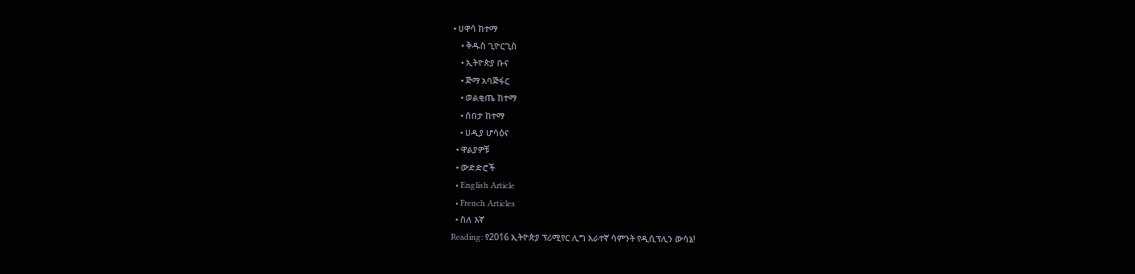• ሀዋሳ ከተማ
    • ቅዱስ ጊዮርጊስ
    • ኢትዮጵያ ቡና
    • ጅማ አባጅፋር
    • ወልቂጤ ከተማ
    • ሰበታ ከተማ
    • ሀዲያ ሆሳዕና
  • ዋልያዎቹ
  • ውድድሮች
  • English Article
  • French Articles
  • ስለ እኛ
Reading: የ2016 ኢትዮጵያ ፕሪሚየር ሊግ አራተኛ ሳምንት የዲሲፕሊን ውሳኔ!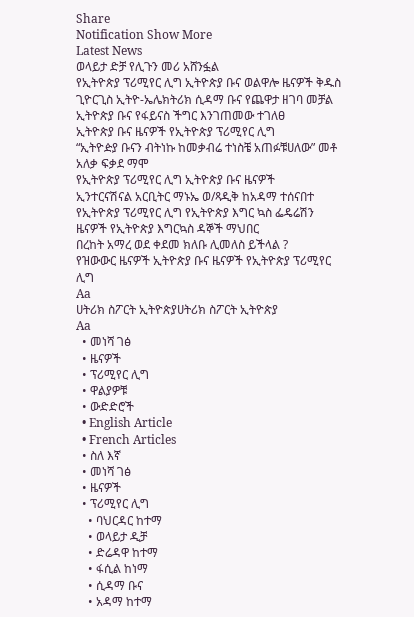Share
Notification Show More
Latest News
ወላይታ ድቻ የሊጉን መሪ አሸንፏል
የኢትዮጵያ ፕሪሚየር ሊግ ኢትዮጵያ ቡና ወልዋሎ ዜናዎች ቅዱስ ጊዮርጊስ ኢትዮ-ኤሌክትሪክ ሲዳማ ቡና የጨዋታ ዘገባ መቻል
ኢትዮጵያ ቡና የፋይናስ ችግር እንገጠመው ተገለፀ
ኢትዮጵያ ቡና ዜናዎች የኢትዮጵያ ፕሪሚየር ሊግ
“ኢትዮዽያ ቡናን ብትነኩ ከመቃብሬ ተነስቼ አጠፉቹሀለው” መቶ አለቃ ፍቃደ ማሞ
የኢትዮጵያ ፕሪሚየር ሊግ ኢትዮጵያ ቡና ዜናዎች
ኢንተርናሽናል አርቢትር ማኑኤ ወ/ጻዲቅ ከአዳማ ተሰናበተ
የኢትዮጵያ ፕሪሚየር ሊግ የኢትዮጵያ እግር ኳስ ፌዴሬሽን ዜናዎች የኢትዮጵያ እግርኳስ ዳኞች ማህበር
በረከት አማረ ወደ ቀደመ ክለቡ ሊመለስ ይችላል ?
የዝውውር ዜናዎች ኢትዮጵያ ቡና ዜናዎች የኢትዮጵያ ፕሪሚየር ሊግ
Aa
ሀትሪክ ስፖርት ኢትዮጵያሀትሪክ ስፖርት ኢትዮጵያ
Aa
  • መነሻ ገፅ
  • ዜናዎች
  • ፕሪሚየር ሊግ
  • ዋልያዎቹ
  • ውድድሮች
  • English Article
  • French Articles
  • ስለ እኛ
  • መነሻ ገፅ
  • ዜናዎች
  • ፕሪሚየር ሊግ
    • ባህርዳር ከተማ
    • ወላይታ ዲቻ
    • ድሬዳዋ ከተማ
    • ፋሲል ከነማ
    • ሲዳማ ቡና
    • አዳማ ከተማ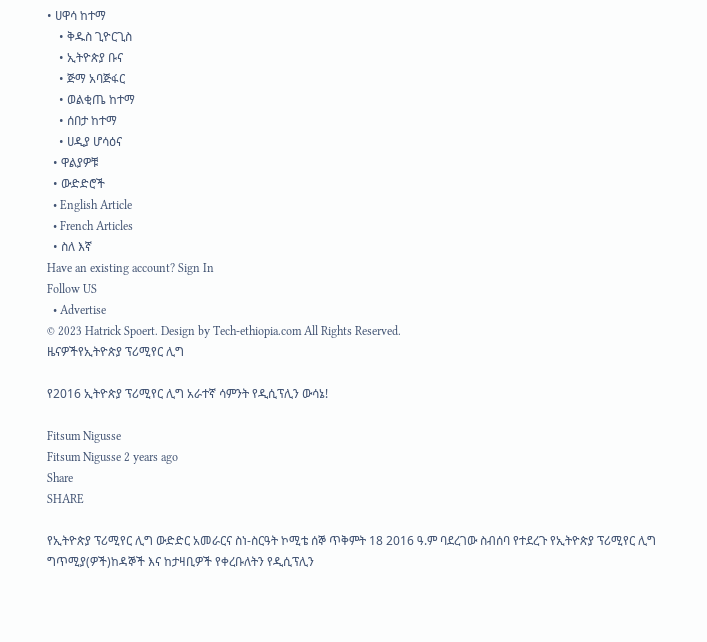• ሀዋሳ ከተማ
    • ቅዱስ ጊዮርጊስ
    • ኢትዮጵያ ቡና
    • ጅማ አባጅፋር
    • ወልቂጤ ከተማ
    • ሰበታ ከተማ
    • ሀዲያ ሆሳዕና
  • ዋልያዎቹ
  • ውድድሮች
  • English Article
  • French Articles
  • ስለ እኛ
Have an existing account? Sign In
Follow US
  • Advertise
© 2023 Hatrick Spoert. Design by Tech-ethiopia.com All Rights Reserved.
ዜናዎችየኢትዮጵያ ፕሪሚየር ሊግ

የ2016 ኢትዮጵያ ፕሪሚየር ሊግ አራተኛ ሳምንት የዲሲፕሊን ውሳኔ!

Fitsum Nigusse
Fitsum Nigusse 2 years ago
Share
SHARE

የኢትዮጵያ ፕሪሚየር ሊግ ውድድር አመራርና ስነ-ስርዓት ኮሚቴ ሰኞ ጥቅምት 18 2016 ዓ.ም ባደረገው ስብሰባ የተደረጉ የኢትዮጵያ ፕሪሚየር ሊግ ግጥሚያ(ዎች)ከዳኞች እና ከታዛቢዎች የቀረቡለትን የዲሲፕሊን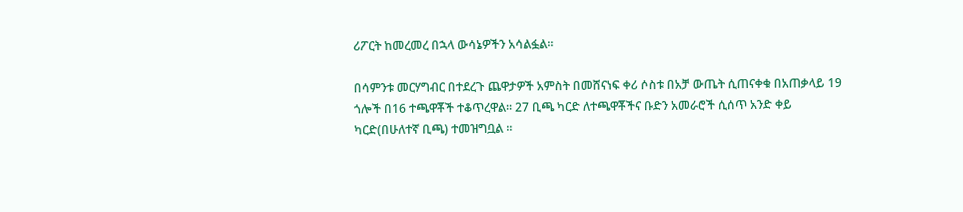ሪፖርት ከመረመረ በኋላ ውሳኔዎችን አሳልፏል።

በሳምንቱ መርሃግብር በተደረጉ ጨዋታዎች አምስት በመሸናነፍ ቀሪ ሶስቱ በአቻ ውጤት ሲጠናቀቁ በአጠቃላይ 19 ጎሎች በ16 ተጫዋቾች ተቆጥረዋል። 27 ቢጫ ካርድ ለተጫዋቾችና ቡድን አመራሮች ሲሰጥ አንድ ቀይ ካርድ(በሁለተኛ ቢጫ) ተመዝግቧል ።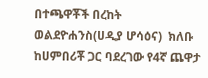በተጫዋቾች በረከት ወልደዮሐንስ(ሀዲያ ሆሳዕና)  ክለቡ ከሀምበሪቾ ጋር ባደረገው የ4ኛ ጨዋታ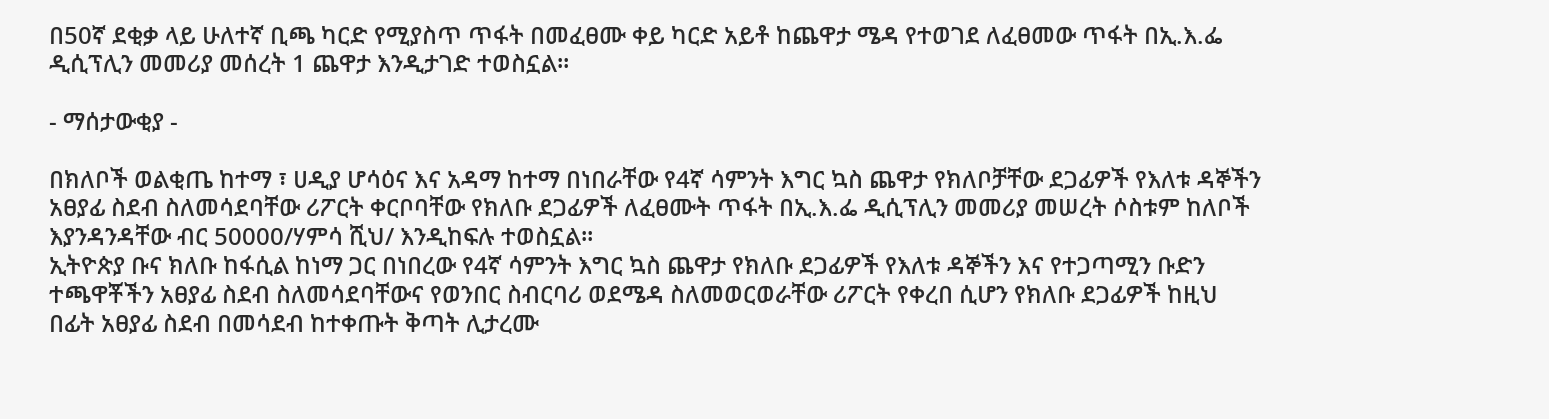በ50ኛ ደቂቃ ላይ ሁለተኛ ቢጫ ካርድ የሚያስጥ ጥፋት በመፈፀሙ ቀይ ካርድ አይቶ ከጨዋታ ሜዳ የተወገደ ለፈፀመው ጥፋት በኢ.እ.ፌ ዲሲፕሊን መመሪያ መሰረት 1 ጨዋታ እንዲታገድ ተወስኗል።

- ማሰታውቂያ -

በክለቦች ወልቂጤ ከተማ ፣ ሀዲያ ሆሳዕና እና አዳማ ከተማ በነበራቸው የ4ኛ ሳምንት እግር ኳስ ጨዋታ የክለቦቻቸው ደጋፊዎች የእለቱ ዳኞችን አፀያፊ ስደብ ስለመሳደባቸው ሪፖርት ቀርቦባቸው የክለቡ ደጋፊዎች ለፈፀሙት ጥፋት በኢ.እ.ፌ ዲሲፕሊን መመሪያ መሠረት ሶስቱም ከለቦች እያንዳንዳቸው ብር 50000/ሃምሳ ሺህ/ እንዲከፍሉ ተወስኗል።
ኢትዮጵያ ቡና ክለቡ ከፋሲል ከነማ ጋር በነበረው የ4ኛ ሳምንት እግር ኳስ ጨዋታ የክለቡ ደጋፊዎች የእለቱ ዳኞችን እና የተጋጣሚን ቡድን ተጫዋቾችን አፀያፊ ስደብ ስለመሳደባቸውና የወንበር ስብርባሪ ወደሜዳ ስለመወርወራቸው ሪፖርት የቀረበ ሲሆን የክለቡ ደጋፊዎች ከዚህ በፊት አፀያፊ ስደብ በመሳደብ ከተቀጡት ቅጣት ሊታረሙ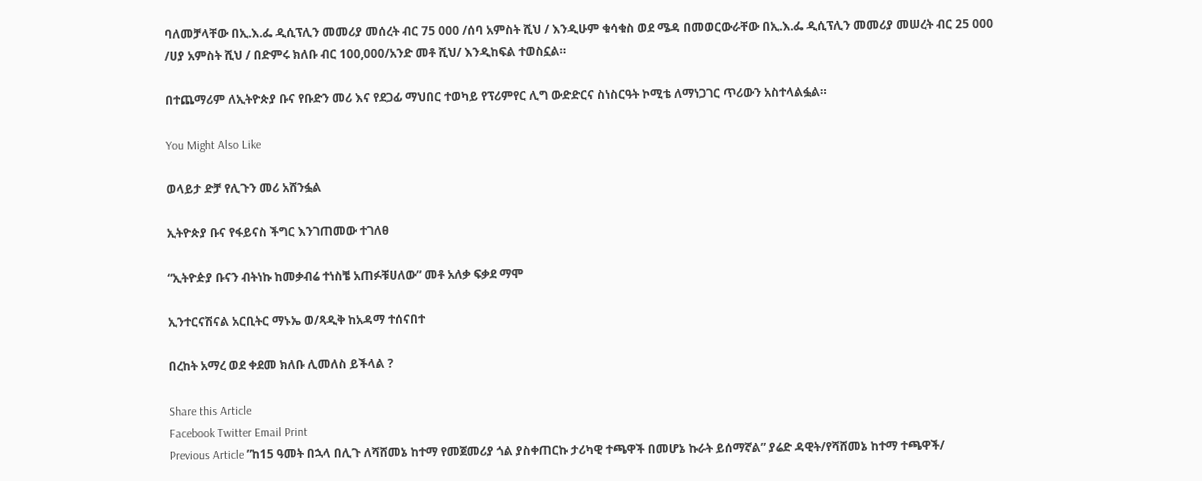ባለመቻላቸው በኢ.እ.ፌ ዲሲፕሊን መመሪያ መሰረት ብር 75 000 /ሰባ አምስት ሺህ / እንዲሁም ቁሳቁስ ወደ ሜዳ በመወርውራቸው በኢ.እ.ፌ ዲሲፕሊን መመሪያ መሠረት ብር 25 000 /ሀያ አምስት ሺህ / በድምሩ ክለቡ ብር 100,000/አንድ መቶ ሺህ/ እንዲከፍል ተወስኗል።

በተጨማሪም ለኢትዮጵያ ቡና የቡድን መሪ እና የደጋፊ ማህበር ተወካይ የፕሪምየር ሊግ ውድድርና ስነስርዓት ኮሚቴ ለማነጋገር ጥሪውን አስተላልፏል።

You Might Also Like

ወላይታ ድቻ የሊጉን መሪ አሸንፏል

ኢትዮጵያ ቡና የፋይናስ ችግር እንገጠመው ተገለፀ

“ኢትዮዽያ ቡናን ብትነኩ ከመቃብሬ ተነስቼ አጠፉቹሀለው” መቶ አለቃ ፍቃደ ማሞ

ኢንተርናሽናል አርቢትር ማኑኤ ወ/ጻዲቅ ከአዳማ ተሰናበተ

በረከት አማረ ወደ ቀደመ ክለቡ ሊመለስ ይችላል ?

Share this Article
Facebook Twitter Email Print
Previous Article ”ከ15 ዓመት በኋላ በሊጉ ለሻሸመኔ ከተማ የመጀመሪያ ጎል ያስቀጠርኩ ታሪካዊ ተጫዋች በመሆኔ ኩራት ይሰማኛል” ያሬድ ዳዊት/የሻሸመኔ ከተማ ተጫዋች/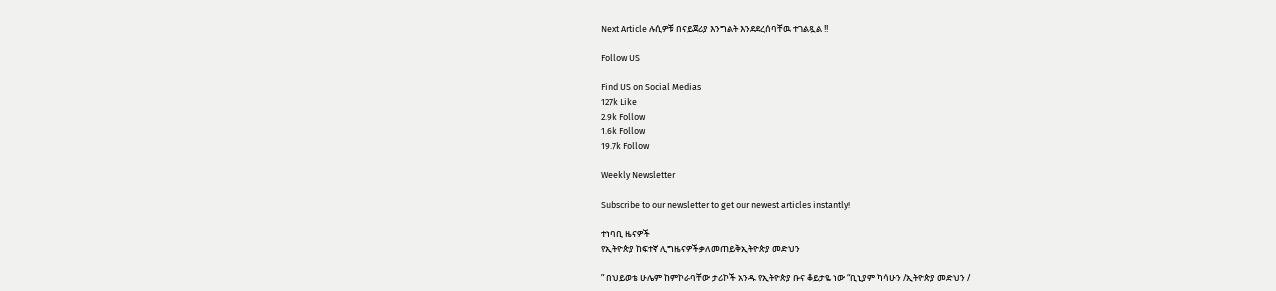Next Article ሉሲዎቹ በናይጀሪያ እንግልት እንደደረሰባቸዉ ተገልጿል !!

Follow US

Find US on Social Medias
127k Like
2.9k Follow
1.6k Follow
19.7k Follow

Weekly Newsletter

Subscribe to our newsletter to get our newest articles instantly!

ተነባቢ ዜናዎች
የኢትዮጵያ ከፍተኛ ሊግዜናዎችቃለመጠይቅኢትዮጵያ መድህን

” በህይወቴ ሁሌም ከምኮራባቸው ታሪኮች አንዱ የኢትዮጵያ ቡና ቆይታዬ ነው “ቢኒያም ካሳሁን /ኢትዮጵያ መድህን /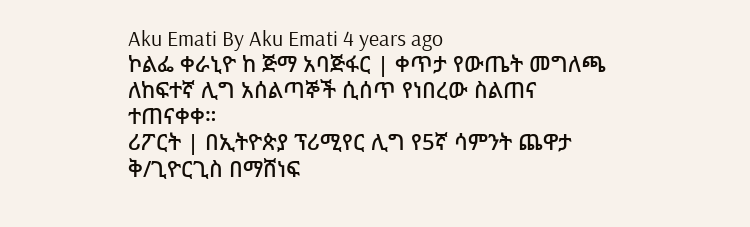Aku Emati By Aku Emati 4 years ago
ኮልፌ ቀራኒዮ ከ ጅማ አባጅፋር | ቀጥታ የውጤት መግለጫ
ለከፍተኛ ሊግ አሰልጣኞች ሲሰጥ የነበረው ስልጠና ተጠናቀቀ።
ሪፖርት | በኢትዮጵያ ፕሪሚየር ሊግ የ5ኛ ሳምንት ጨዋታ ቅ/ጊዮርጊስ በማሸነፍ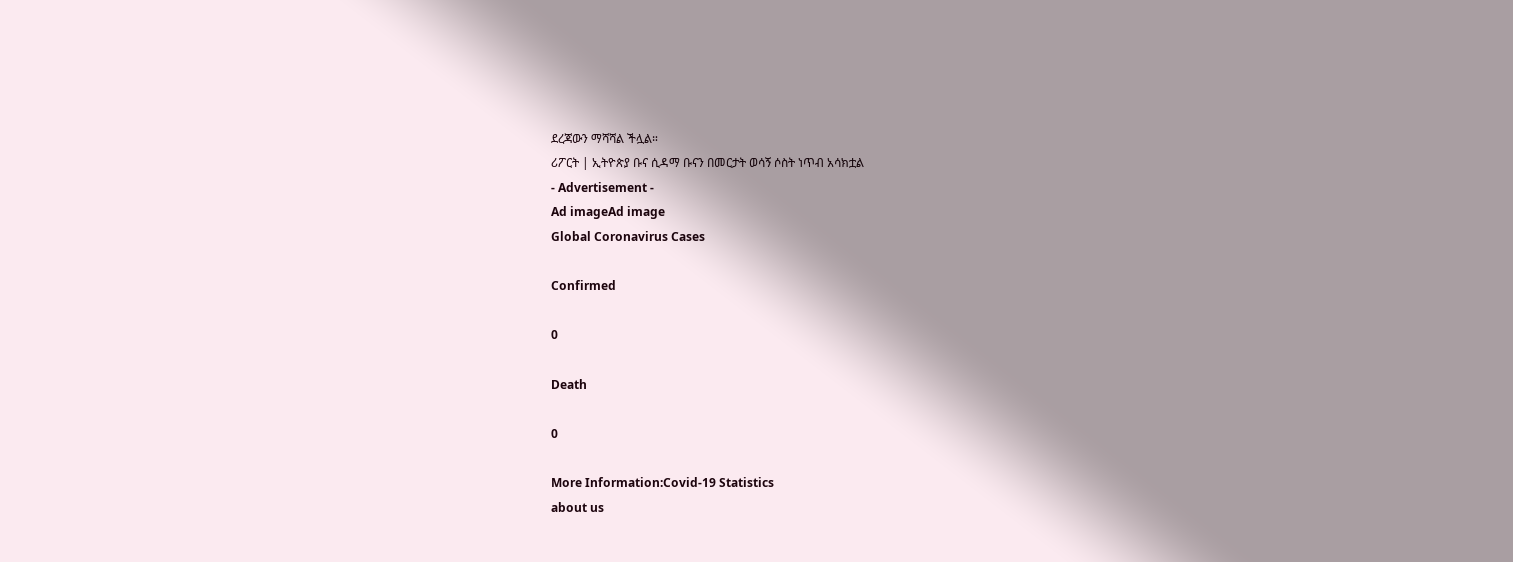ደረጃውን ማሻሻል ችሏል።
ሪፖርት | ኢትዮጵያ ቡና ሲዳማ ቡናን በመርታት ወሳኝ ሶስት ነጥብ አሳክቷል
- Advertisement -
Ad imageAd image
Global Coronavirus Cases

Confirmed

0

Death

0

More Information:Covid-19 Statistics
about us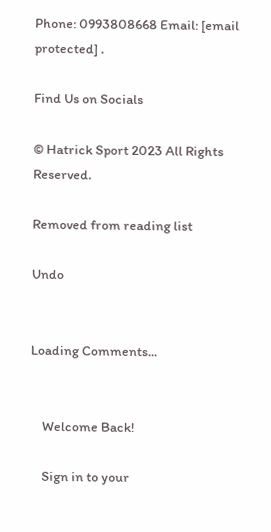Phone: 0993808668 Email: [email protected] .

Find Us on Socials

© Hatrick Sport 2023 All Rights Reserved.

Removed from reading list

Undo


Loading Comments...


    Welcome Back!

    Sign in to your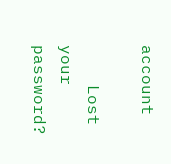account

    Lost your password?